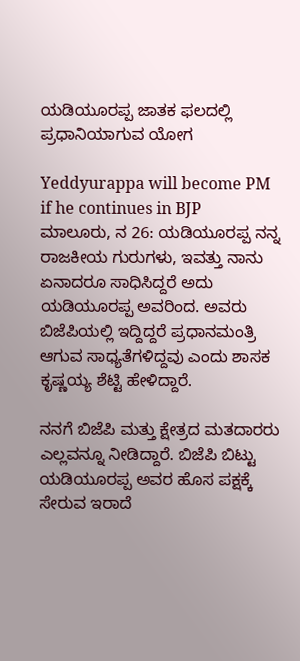ಯಡಿಯೂರಪ್ಪ ಜಾತಕ ಫಲದಲ್ಲಿ ಪ್ರಧಾನಿಯಾಗುವ ಯೋಗ

Yeddyurappa will become PM if he continues in BJP
ಮಾಲೂರು, ನ 26: ಯಡಿಯೂರಪ್ಪ ನನ್ನ ರಾಜಕೀಯ ಗುರುಗಳು, ಇವತ್ತು ನಾನು ಏನಾದರೂ ಸಾಧಿಸಿದ್ದರೆ ಅದು ಯಡಿಯೂರಪ್ಪ ಅವರಿಂದ. ಅವರು ಬಿಜೆಪಿಯಲ್ಲಿ ಇದ್ದಿದ್ದರೆ ಪ್ರಧಾನಮಂತ್ರಿ ಆಗುವ ಸಾಧ್ಯತೆಗಳಿದ್ದವು ಎಂದು ಶಾಸಕ ಕೃಷ್ಣಯ್ಯ ಶೆಟ್ಟಿ ಹೇಳಿದ್ದಾರೆ.

ನನಗೆ ಬಿಜೆಪಿ ಮತ್ತು ಕ್ಷೇತ್ರದ ಮತದಾರರು ಎಲ್ಲವನ್ನೂ ನೀಡಿದ್ದಾರೆ. ಬಿಜೆಪಿ ಬಿಟ್ಟು ಯಡಿಯೂರಪ್ಪ ಅವರ ಹೊಸ ಪಕ್ಷಕ್ಕೆ ಸೇರುವ ಇರಾದೆ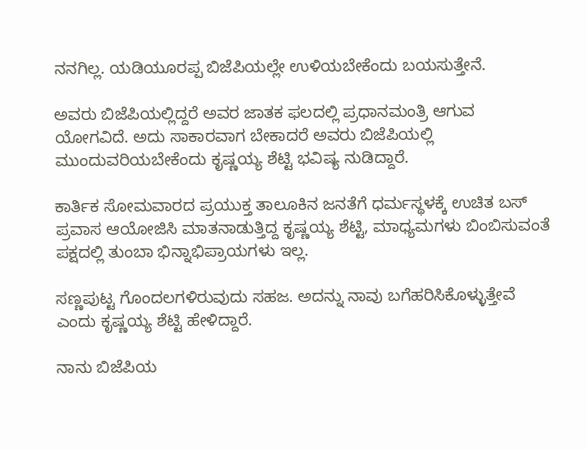ನನಗಿಲ್ಲ. ಯಡಿಯೂರಪ್ಪ ಬಿಜೆಪಿಯಲ್ಲೇ ಉಳಿಯಬೇಕೆಂದು ಬಯಸುತ್ತೇನೆ.

ಅವರು ಬಿಜೆಪಿಯಲ್ಲಿದ್ದರೆ ಅವರ ಜಾತಕ ಫಲದಲ್ಲಿ ಪ್ರಧಾನಮಂತ್ರಿ ಆಗುವ ಯೋಗವಿದೆ. ಅದು ಸಾಕಾರವಾಗ ಬೇಕಾದರೆ ಅವರು ಬಿಜೆಪಿಯಲ್ಲಿ ಮುಂದುವರಿಯಬೇಕೆಂದು ಕೃಷ್ಣಯ್ಯ ಶೆಟ್ಟಿ ಭವಿಷ್ಯ ನುಡಿದ್ದಾರೆ.

ಕಾರ್ತಿಕ ಸೋಮವಾರದ ಪ್ರಯುಕ್ತ ತಾಲೂಕಿನ ಜನತೆಗೆ ಧರ್ಮಸ್ಥಳಕ್ಕೆ ಉಚಿತ ಬಸ್ ಪ್ರವಾಸ ಆಯೋಜಿಸಿ ಮಾತನಾಡುತ್ತಿದ್ದ ಕೃಷ್ಣಯ್ಯ ಶೆಟ್ಟಿ, ಮಾಧ್ಯಮಗಳು ಬಿಂಬಿಸುವಂತೆ ಪಕ್ಷದಲ್ಲಿ ತುಂಬಾ ಭಿನ್ನಾಭಿಪ್ರಾಯಗಳು ಇಲ್ಲ.

ಸಣ್ಣಪುಟ್ಟ ಗೊಂದಲಗಳಿರುವುದು ಸಹಜ. ಅದನ್ನು ನಾವು ಬಗೆಹರಿಸಿಕೊಳ್ಳುತ್ತೇವೆ ಎಂದು ಕೃಷ್ಣಯ್ಯ ಶೆಟ್ಟಿ ಹೇಳಿದ್ದಾರೆ.

ನಾನು ಬಿಜೆಪಿಯ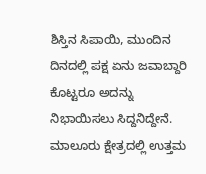ಶಿಸ್ತಿನ ಸಿಪಾಯಿ, ಮುಂದಿನ ದಿನದಲ್ಲಿ ಪಕ್ಷ ಏನು ಜವಾಬ್ದಾರಿ ಕೊಟ್ಟರೂ ಅದನ್ನು ನಿಭಾಯಿಸಲು ಸಿದ್ದನಿದ್ದೇನೆ. ಮಾಲೂರು ಕ್ಷೇತ್ರದಲ್ಲಿ ಉತ್ತಮ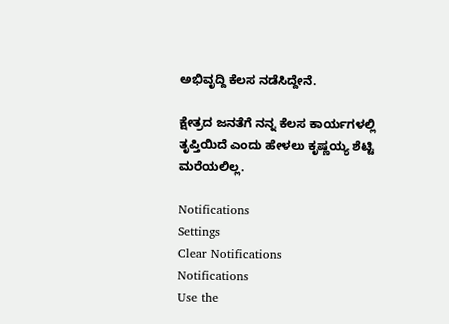ಅಭಿವೃದ್ದಿ ಕೆಲಸ ನಡೆಸಿದ್ದೇನೆ.

ಕ್ಷೇತ್ರದ ಜನತೆಗೆ ನನ್ನ ಕೆಲಸ ಕಾರ್ಯಗಳಲ್ಲಿ ತೃಪ್ತಿಯಿದೆ ಎಂದು ಹೇಳಲು ಕೃಷ್ಣಯ್ಯ ಶೆಟ್ಟಿ ಮರೆಯಲಿಲ್ಲ.

Notifications
Settings
Clear Notifications
Notifications
Use the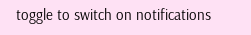toggle to switch on notifications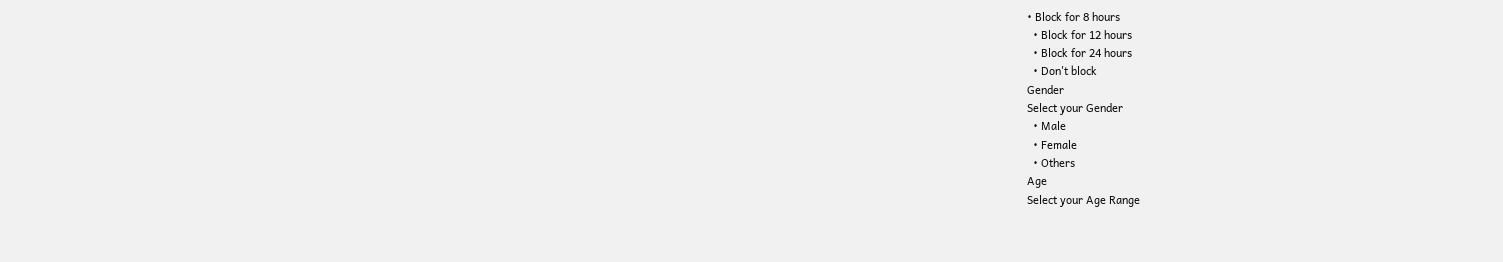• Block for 8 hours
  • Block for 12 hours
  • Block for 24 hours
  • Don't block
Gender
Select your Gender
  • Male
  • Female
  • Others
Age
Select your Age Range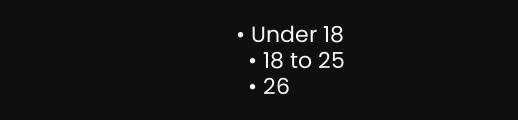• Under 18
  • 18 to 25
  • 26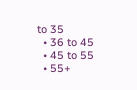to 35
  • 36 to 45
  • 45 to 55
  • 55+